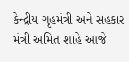કેન્દ્રીય ગૃહમંત્રી અને સહકાર મંત્રી અમિત શાહે આજે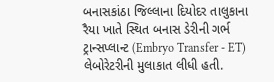બનાસકાંઠા જિલ્લાના દિયોદર તાલુકાના રૈયા ખાતે સ્થિત બનાસ ડેરીની ગર્ભ ટ્રાન્સપ્લાન્ટ (Embryo Transfer - ET) લેબોરેટરીની મુલાકાત લીધી હતી.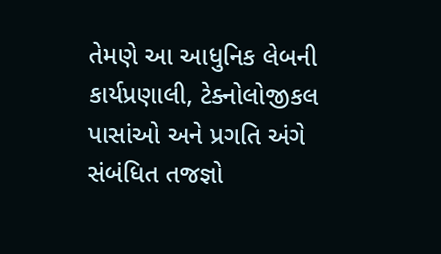તેમણે આ આધુનિક લેબની કાર્યપ્રણાલી, ટેક્નોલોજીકલ પાસાંઓ અને પ્રગતિ અંગે સંબંધિત તજજ્ઞો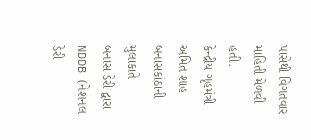પાસેથી વિગતવાર માહિતી મેળવી હતી.
કેન્દ્રીય ગૃહમંત્રી અમિત શાહ બનાસકાંઠાની મુલાકાતે
બનાસ ડેરી દ્વારા NDDB (નેશનલ ડેરી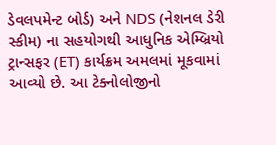ડેવલપમેન્ટ બોર્ડ) અને NDS (નેશનલ ડેરી સ્કીમ) ના સહયોગથી આધુનિક એમ્બ્રિયો ટ્રાન્સફર (ET) કાર્યક્રમ અમલમાં મૂકવામાં આવ્યો છે. આ ટેક્નોલોજીનો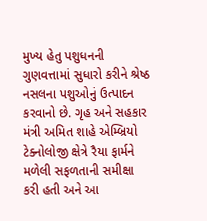મુખ્ય હેતુ પશુધનની ગુણવત્તામાં સુધારો કરીને શ્રેષ્ઠ નસલના પશુઓનું ઉત્પાદન કરવાનો છે. ગૃહ અને સહકાર મંત્રી અમિત શાહે એમ્બ્રિયો ટેક્નોલોજી ક્ષેત્રે રૈયા ફાર્મને મળેલી સફળતાની સમીક્ષા કરી હતી અને આ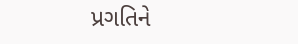પ્રગતિને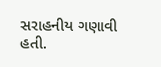સરાહનીય ગણાવી હતી.